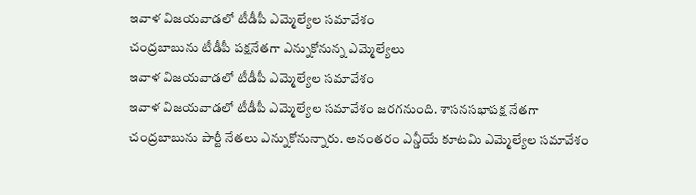ఇవాళ విజయవాడలో టీడీపీ ఎమ్మెల్యేల సమావేశం
చంద్రబాబును టీడీపీ పక్షనేతగా ఎన్నుకోనున్న ఎమ్మెల్యేలు
ఇవాళ విజయవాడలో టీడీపీ ఎమ్మెల్యేల సమావేశం
ఇవాళ విజయవాడలో టీడీపీ ఎమ్మెల్యేల సమావేశం జరగనుంది. శాసనసభాపక్ష నేతగా చంద్రబాబును పార్టీ నేతలు ఎన్నుకోనున్నారు. అనంతరం ఎన్డీయే కూటమి ఎమ్మెల్యేల సమావేశం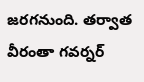జరగనుంది. తర్వాత వీరంతా గవర్నర్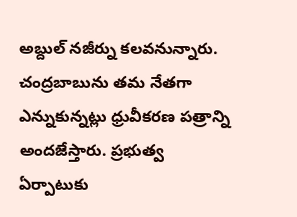అబ్దుల్ నజీర్ను కలవనున్నారు. చంద్రబాబును తమ నేతగా ఎన్నుకున్నట్లు ధ్రువీకరణ పత్రాన్ని అందజేస్తారు. ప్రభుత్వ ఏర్పాటుకు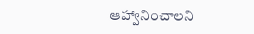ఆహ్వానించాలని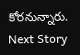కోరనున్నారు.
Next Story